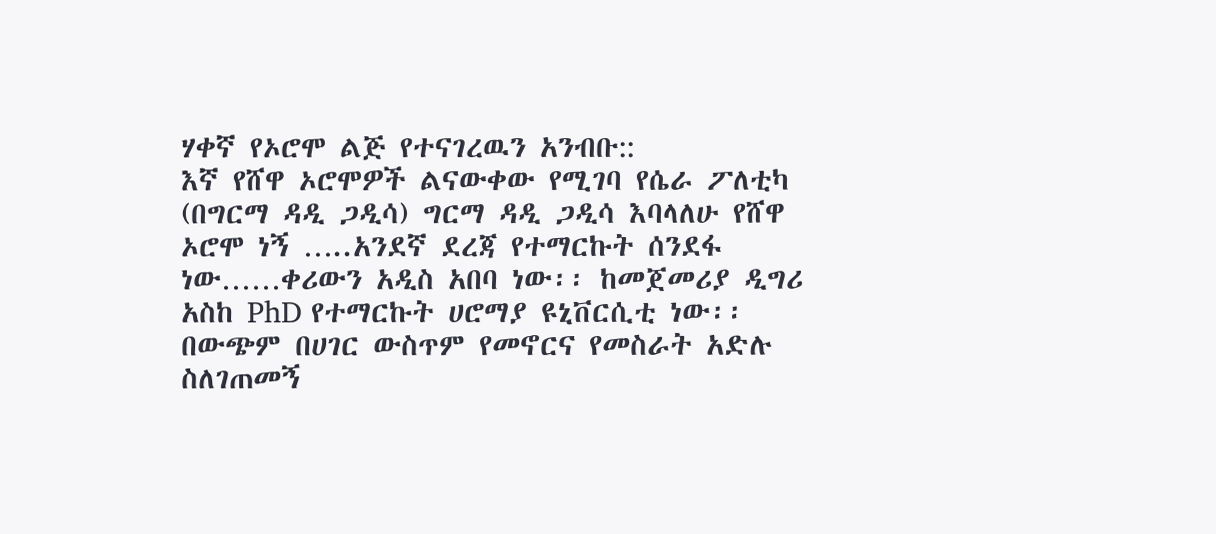ሃቀኛ የኦሮሞ ልጅ የተናገረዉን አንብቡ::
እኛ የሸዋ ኦሮሞዎች ልናውቀው የሚገባ የሴራ ፖለቲካ (በግርማ ዳዲ ጋዲሳ) ግርማ ዳዲ ጋዲሳ እባላለሁ የሸዋ ኦሮሞ ነኝ …..አንደኛ ደረጃ የተማርኩት ሰንደፋ ነው……ቀሪውን አዲስ አበባ ነው፡፡ ከመጀመሪያ ዲግሪ አስከ PhD የተማርኩት ሀሮማያ ዩኒቨርሲቲ ነው፡፡ በውጭም በሀገር ውስጥም የመኖርና የመስራት አድሉ ስለገጠመኝ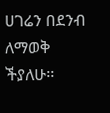ሀገሬን በደንብ ለማወቅ ችያለሁ፡፡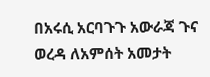በአሩሲ አርባጉጉ አውራጃ ጉና ወረዳ ለአምሰት አመታት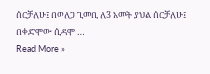ሰርቻለሁ፤ በወለጋ ጊመቢ ለ3 አመት ያህል ሰርቻለሁ፤ በቀድሞው ሲዳሞ …
Read More »